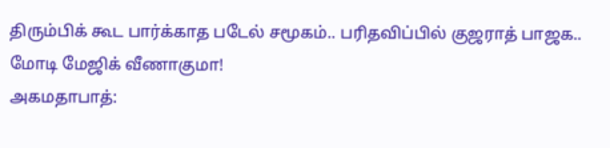திரும்பிக் கூட பார்க்காத படேல் சமூகம்.. பரிதவிப்பில் குஜராத் பாஜக.. மோடி மேஜிக் வீணாகுமா!
அகமதாபாத்: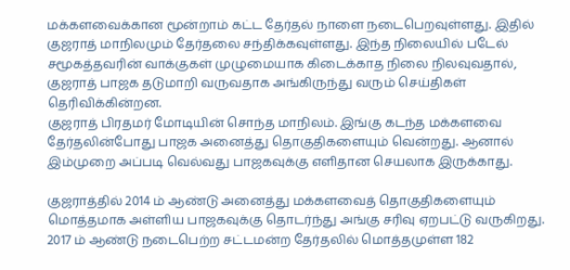மக்களவைக்கான மூன்றாம் கட்ட தேர்தல் நாளை நடைபெறவுள்ளது. இதில் குஜராத் மாநிலமும் தேர்தலை சந்திக்கவுள்ளது. இந்த நிலையில் படேல் சமூகத்தவரின் வாக்குகள் முழுமையாக கிடைக்காத நிலை நிலவுவதால், குஜராத் பாஜக தடுமாறி வருவதாக அங்கிருந்து வரும் செய்திகள் தெரிவிக்கின்றன.
குஜராத் பிரதமர் மோடியின் சொந்த மாநிலம். இங்கு கடந்த மக்களவை தேர்தலின்போது பாஜக அனைத்து தொகுதிகளையும் வென்றது. ஆனால் இம்முறை அப்படி வெல்வது பாஜகவுக்கு எளிதான செயலாக இருக்காது.

குஜராத்தில் 2014 ம் ஆண்டு அனைத்து மக்களவைத் தொகுதிகளையும் மொத்தமாக அள்ளிய பாஜகவுக்கு தொடர்ந்து அங்கு சரிவு ஏறபட்டு வருகிறது. 2017 ம் ஆண்டு நடைபெற்ற சட்டமன்ற தேர்தலில் மொத்தமுள்ள 182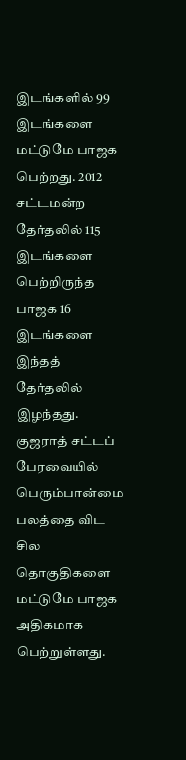இடங்களில் 99 இடங்களை மட்டுமே பாஜக பெற்றது. 2012 சட்டமன்ற தேர்தலில் 115 இடங்களை பெற்றிருந்த பாஜக 16 இடங்களை இந்தத் தேர்தலில் இழந்தது. குஜராத் சட்டப் பேரவையில் பெரும்பான்மை பலத்தை விட சில தொகுதிகளை மட்டுமே பாஜக அதிகமாக பெற்றுள்ளது.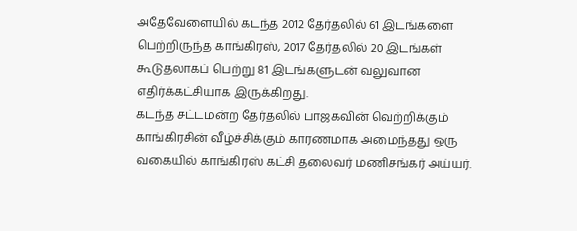அதேவேளையில் கடந்த 2012 தேர்தலில் 61 இடங்களை பெற்றிருந்த காங்கிரஸ், 2017 தேர்தலில் 20 இடங்கள் கூடுதலாகப் பெற்று 81 இடங்களுடன் வலுவான எதிர்க்கட்சியாக இருக்கிறது.
கடந்த சட்டமன்ற தேர்தலில் பாஜகவின் வெற்றிக்கும் காங்கிரசின் வீழ்ச்சிக்கும் காரணமாக அமைந்தது ஒரு வகையில் காங்கிரஸ் கட்சி தலைவர் மணிசங்கர் அய்யர்.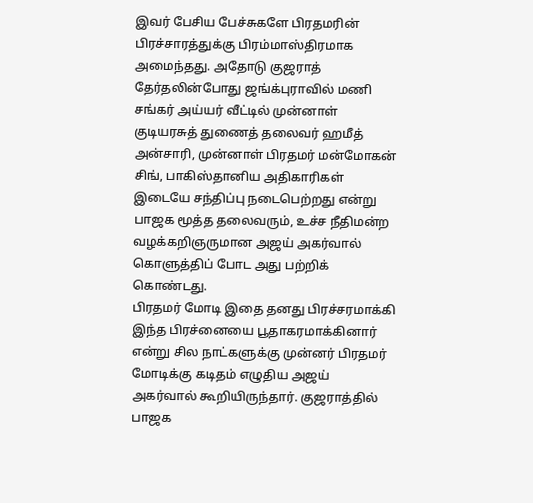இவர் பேசிய பேச்சுகளே பிரதமரின் பிரச்சாரத்துக்கு பிரம்மாஸ்திரமாக அமைந்தது. அதோடு குஜராத் தேர்தலின்போது ஜங்க்புராவில் மணி சங்கர் அய்யர் வீட்டில் முன்னாள் குடியரசுத் துணைத் தலைவர் ஹமீத் அன்சாரி, முன்னாள் பிரதமர் மன்மோகன் சிங், பாகிஸ்தானிய அதிகாரிகள் இடையே சந்திப்பு நடைபெற்றது என்று பாஜக மூத்த தலைவரும், உச்ச நீதிமன்ற வழக்கறிஞருமான அஜய் அகர்வால் கொளுத்திப் போட அது பற்றிக் கொண்டது.
பிரதமர் மோடி இதை தனது பிரச்சரமாக்கி இந்த பிரச்னையை பூதாகரமாக்கினார் என்று சில நாட்களுக்கு முன்னர் பிரதமர் மோடிக்கு கடிதம் எழுதிய அஜய் அகர்வால் கூறியிருந்தார். குஜராத்தில் பாஜக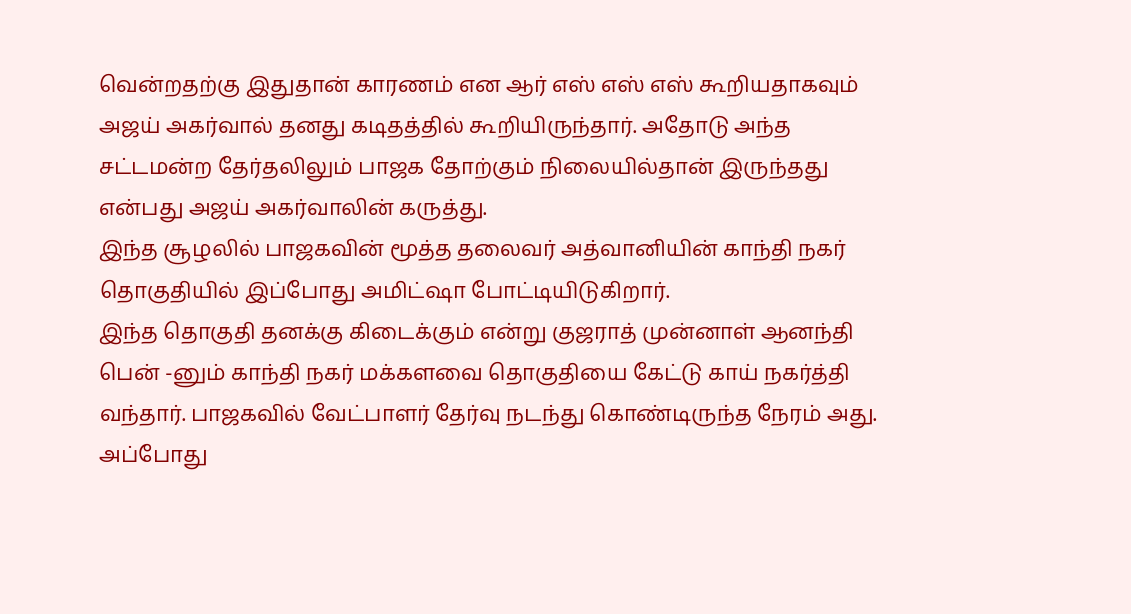வென்றதற்கு இதுதான் காரணம் என ஆர் எஸ் எஸ் எஸ் கூறியதாகவும் அஜய் அகர்வால் தனது கடிதத்தில் கூறியிருந்தார். அதோடு அந்த சட்டமன்ற தேர்தலிலும் பாஜக தோற்கும் நிலையில்தான் இருந்தது என்பது அஜய் அகர்வாலின் கருத்து.
இந்த சூழலில் பாஜகவின் மூத்த தலைவர் அத்வானியின் காந்தி நகர் தொகுதியில் இப்போது அமிட்ஷா போட்டியிடுகிறார்.
இந்த தொகுதி தனக்கு கிடைக்கும் என்று குஜராத் முன்னாள் ஆனந்தி பென் -னும் காந்தி நகர் மக்களவை தொகுதியை கேட்டு காய் நகர்த்தி வந்தார். பாஜகவில் வேட்பாளர் தேர்வு நடந்து கொண்டிருந்த நேரம் அது. அப்போது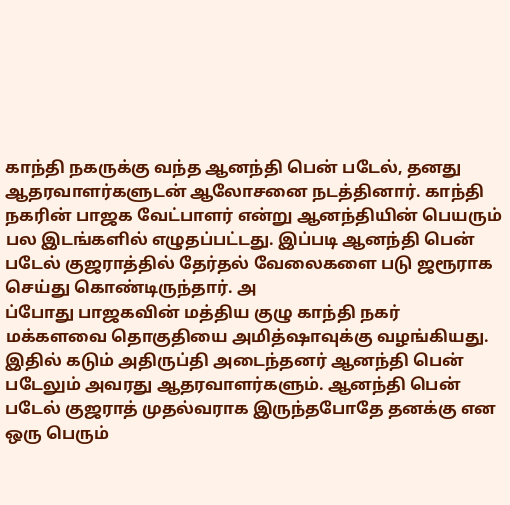காந்தி நகருக்கு வந்த ஆனந்தி பென் படேல், தனது ஆதரவாளர்களுடன் ஆலோசனை நடத்தினார். காந்தி நகரின் பாஜக வேட்பாளர் என்று ஆனந்தியின் பெயரும் பல இடங்களில் எழுதப்பட்டது. இப்படி ஆனந்தி பென் படேல் குஜராத்தில் தேர்தல் வேலைகளை படு ஜரூராக செய்து கொண்டிருந்தார். அ
ப்போது பாஜகவின் மத்திய குழு காந்தி நகர் மக்களவை தொகுதியை அமித்ஷாவுக்கு வழங்கியது. இதில் கடும் அதிருப்தி அடைந்தனர் ஆனந்தி பென் படேலும் அவரது ஆதரவாளர்களும். ஆனந்தி பென் படேல் குஜராத் முதல்வராக இருந்தபோதே தனக்கு என ஒரு பெரும்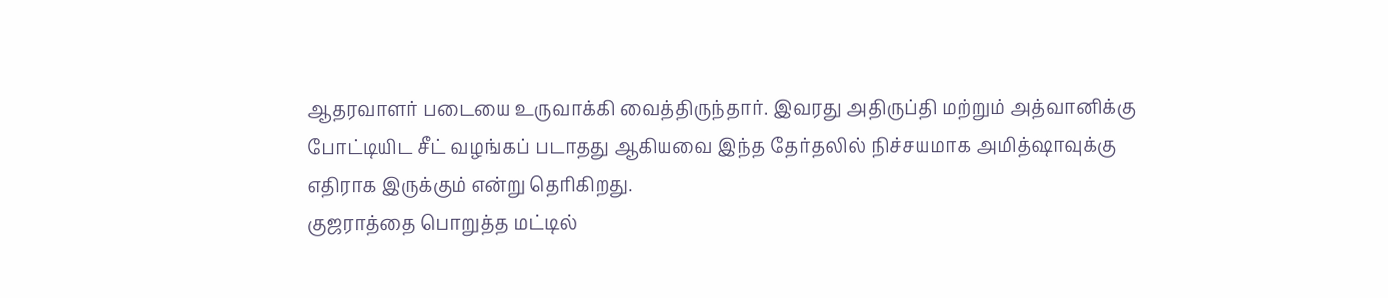ஆதரவாளர் படையை உருவாக்கி வைத்திருந்தார். இவரது அதிருப்தி மற்றும் அத்வானிக்கு போட்டியிட சீட் வழங்கப் படாதது ஆகியவை இந்த தேர்தலில் நிச்சயமாக அமித்ஷாவுக்கு எதிராக இருக்கும் என்று தெரிகிறது.
குஜராத்தை பொறுத்த மட்டில்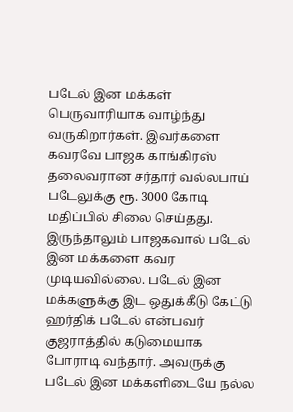படேல் இன மக்கள் பெருவாரியாக வாழ்ந்து வருகிறார்கள். இவர்களை கவரவே பாஜக காங்கிரஸ் தலைவரான சர்தார் வல்லபாய் படேலுக்கு ரூ. 3000 கோடி மதிப்பில் சிலை செய்தது. இருந்தாலும் பாஜகவால் படேல் இன மக்களை கவர முடியவில்லை. படேல் இன மக்களுக்கு இட ஒதுக்கீடு கேட்டு ஹர்திக் படேல் என்பவர் குஜராத்தில் கடுமையாக போராடி வந்தார். அவருக்கு படேல் இன மக்களிடையே நல்ல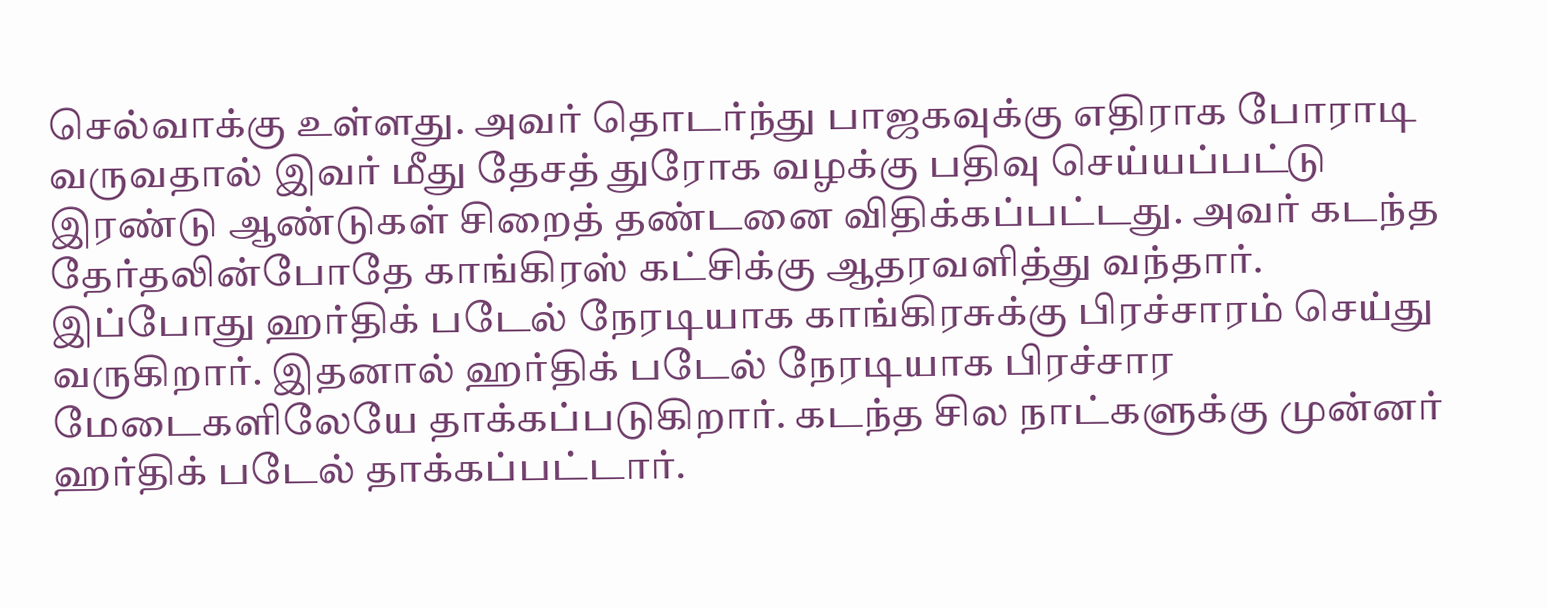செல்வாக்கு உள்ளது. அவர் தொடர்ந்து பாஜகவுக்கு எதிராக போராடி வருவதால் இவர் மீது தேசத் துரோக வழக்கு பதிவு செய்யப்பட்டு இரண்டு ஆண்டுகள் சிறைத் தண்டனை விதிக்கப்பட்டது. அவர் கடந்த தேர்தலின்போதே காங்கிரஸ் கட்சிக்கு ஆதரவளித்து வந்தார்.
இப்போது ஹர்திக் படேல் நேரடியாக காங்கிரசுக்கு பிரச்சாரம் செய்து வருகிறார். இதனால் ஹர்திக் படேல் நேரடியாக பிரச்சார மேடைகளிலேயே தாக்கப்படுகிறார். கடந்த சில நாட்களுக்கு முன்னர் ஹர்திக் படேல் தாக்கப்பட்டார்.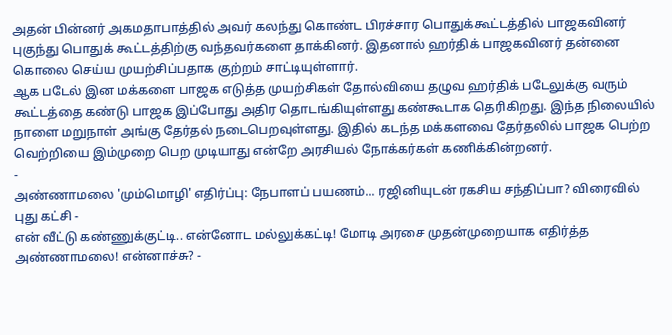அதன் பின்னர் அகமதாபாத்தில் அவர் கலந்து கொண்ட பிரச்சார பொதுக்கூட்டத்தில் பாஜகவினர் புகுந்து பொதுக் கூட்டத்திற்கு வந்தவர்களை தாக்கினர். இதனால் ஹர்திக் பாஜகவினர் தன்னை கொலை செய்ய முயற்சிப்பதாக குற்றம் சாட்டியுள்ளார்.
ஆக படேல் இன மக்களை பாஜக எடுத்த முயற்சிகள் தோல்வியை தழுவ ஹர்திக் படேலுக்கு வரும் கூட்டத்தை கண்டு பாஜக இப்போது அதிர தொடங்கியுள்ளது கண்கூடாக தெரிகிறது. இந்த நிலையில் நாளை மறுநாள் அங்கு தேர்தல் நடைபெறவுள்ளது. இதில் கடந்த மக்களவை தேர்தலில் பாஜக பெற்ற வெற்றியை இம்முறை பெற முடியாது என்றே அரசியல் நோக்கர்கள் கணிக்கின்றனர்.
-
அண்ணாமலை 'மும்மொழி' எதிர்ப்பு: நேபாளப் பயணம்... ரஜினியுடன் ரகசிய சந்திப்பா? விரைவில் புது கட்சி -
என் வீட்டு கண்ணுக்குட்டி.. என்னோட மல்லுக்கட்டி! மோடி அரசை முதன்முறையாக எதிர்த்த அண்ணாமலை! என்னாச்சு? -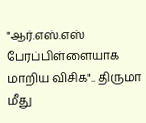"ஆர்.எஸ்.எஸ் பேரப்பிள்ளையாக மாறிய விசிக".. திருமா மீது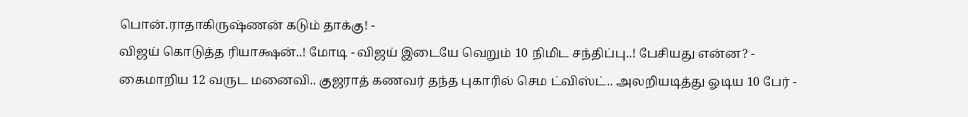பொன்.ராதாகிருஷ்ணன் கடும் தாக்கு! -
விஜய் கொடுத்த ரியாக்ஷன்..! மோடி - விஜய் இடையே வெறும் 10 நிமிட சந்திப்பு..! பேசியது என்ன? -
கைமாறிய 12 வருட மனைவி.. குஜராத் கணவர் தந்த புகாரில் செம ட்விஸ்ட்.. அலறியடித்து ஓடிய 10 பேர் -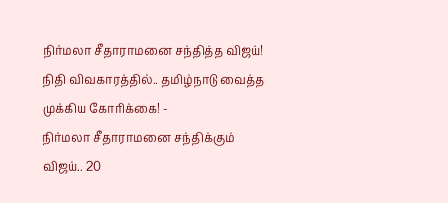நிர்மலா சீதாராமனை சந்தித்த விஜய்! நிதி விவகாரத்தில்.. தமிழ்நாடு வைத்த முக்கிய கோரிக்கை! -
நிர்மலா சீதாராமனை சந்திக்கும் விஜய்.. 20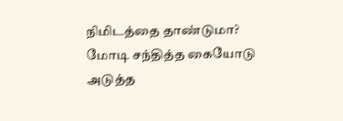நிமிடத்தை தாண்டுமா? மோடி சந்தித்த கையோடு அடுத்த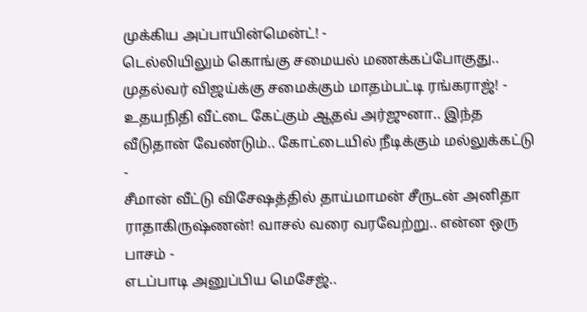முக்கிய அப்பாயின்மென்ட்! -
டெல்லியிலும் கொங்கு சமையல் மணக்கப்போகுது.. முதல்வர் விஜய்க்கு சமைக்கும் மாதம்பட்டி ரங்கராஜ்! -
உதயநிதி வீட்டை கேட்கும் ஆதவ் அர்ஜுனா.. இந்த வீடுதான் வேண்டும்.. கோட்டையில் நீடிக்கும் மல்லுக்கட்டு -
சீமான் வீட்டு விசேஷத்தில் தாய்மாமன் சீருடன் அனிதா ராதாகிருஷ்ணன்! வாசல் வரை வரவேற்று.. என்ன ஒரு பாசம் -
எடப்பாடி அனுப்பிய மெசேஜ்..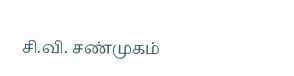சி.வி. சண்முகம்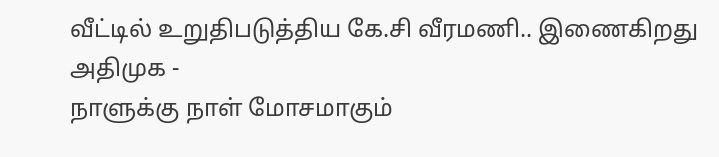வீட்டில் உறுதிபடுத்திய கே.சி வீரமணி.. இணைகிறது அதிமுக -
நாளுக்கு நாள் மோசமாகும்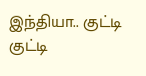இந்தியா.. குட்டி குட்டி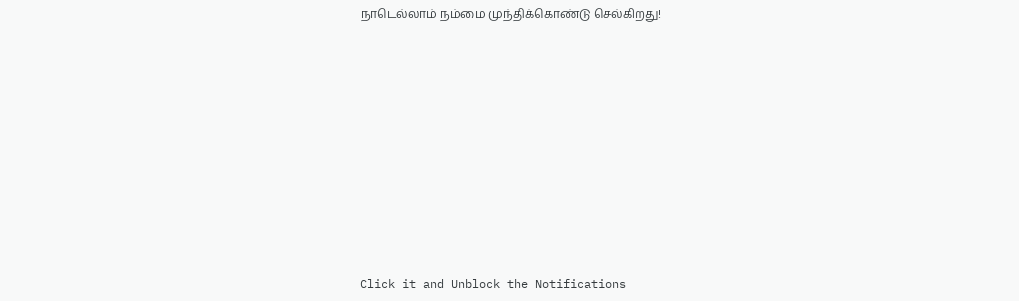நாடெல்லாம் நம்மை முந்திக்கொண்டு செல்கிறது!












Click it and Unblock the Notifications